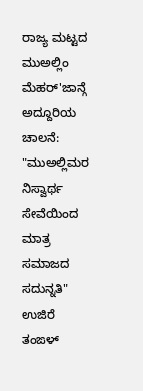ರಾಜ್ಯ ಮಟ್ಟದ ಮುಅಲ್ಲಿಂ ಮೆಹರ್'ಜಾನ್ಗೆ ಅದ್ದೂರಿಯ ಚಾಲನೆ: "ಮುಅಲ್ಲಿಮರ ನಿಸ್ವಾರ್ಥ ಸೇವೆಯಿಂದ ಮಾತ್ರ ಸಮಾಜದ ಸದುನ್ನತಿ" ಉಜಿರೆ ತಂಙಳ್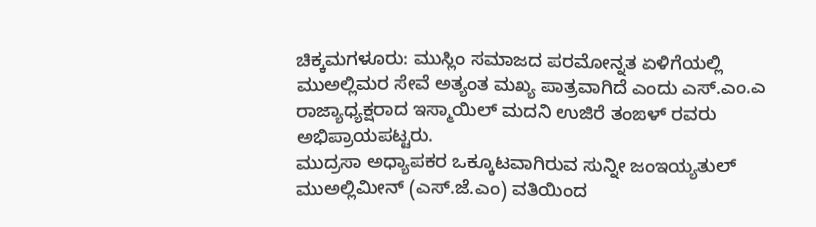ಚಿಕ್ಕಮಗಳೂರು: ಮುಸ್ಲಿಂ ಸಮಾಜದ ಪರಮೋನ್ನತ ಏಳಿಗೆಯಲ್ಲಿ ಮುಅಲ್ಲಿಮರ ಸೇವೆ ಅತ್ಯಂತ ಮಖ್ಯ ಪಾತ್ರವಾಗಿದೆ ಎಂದು ಎಸ್.ಎಂ.ಎ ರಾಜ್ಯಾಧ್ಯಕ್ಷರಾದ ಇಸ್ಮಾಯಿಲ್ ಮದನಿ ಉಜಿರೆ ತಂಙಳ್ ರವರು ಅಭಿಪ್ರಾಯಪಟ್ಟರು.
ಮುದ್ರಸಾ ಅಧ್ಯಾಪಕರ ಒಕ್ಕೂಟವಾಗಿರುವ ಸುನ್ನೀ ಜಂಇಯ್ಯತುಲ್ ಮುಅಲ್ಲಿಮೀನ್ (ಎಸ್.ಜೆ.ಎಂ) ವತಿಯಿಂದ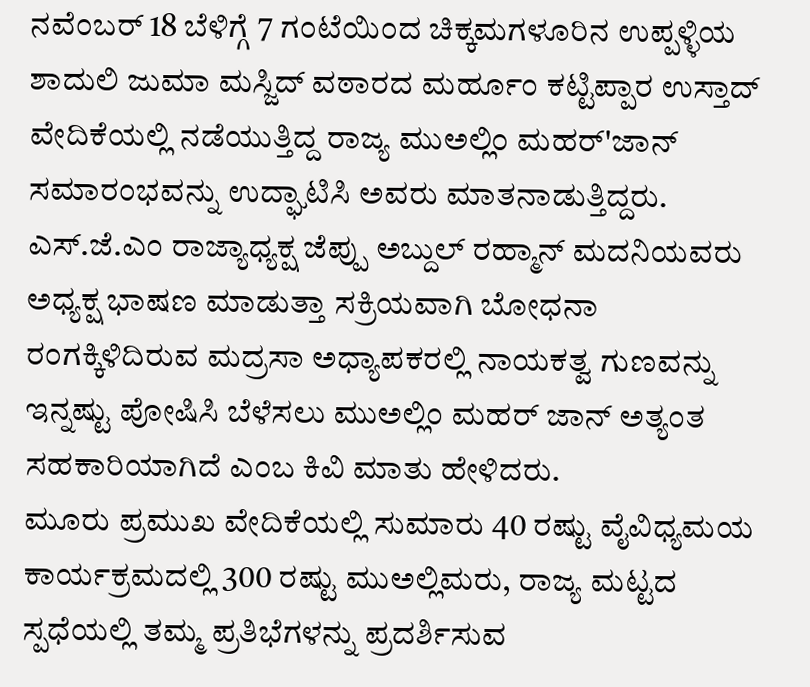ನವೆಂಬರ್ 18 ಬೆಳಿಗ್ಗೆ 7 ಗಂಟೆಯಿಂದ ಚಿಕ್ಕಮಗಳೂರಿನ ಉಪ್ಪಳ್ಳಿಯ ಶಾದುಲಿ ಜುಮಾ ಮಸ್ಜಿದ್ ವಠಾರದ ಮರ್ಹೂಂ ಕಟ್ಟಿಪ್ಪಾರ ಉಸ್ತಾದ್ ವೇದಿಕೆಯಲ್ಲಿ ನಡೆಯುತ್ತಿದ್ದ ರಾಜ್ಯ ಮುಅಲ್ಲಿಂ ಮಹರ್'ಜಾನ್ ಸಮಾರಂಭವನ್ನು ಉದ್ಘಾಟಿಸಿ ಅವರು ಮಾತನಾಡುತ್ತಿದ್ದರು.
ಎಸ್.ಜೆ.ಎಂ ರಾಜ್ಯಾಧ್ಯಕ್ಷ ಜೆಪ್ಪು ಅಬ್ದುಲ್ ರಹ್ಮಾನ್ ಮದನಿಯವರು ಅಧ್ಯಕ್ಷ ಭಾಷಣ ಮಾಡುತ್ತಾ ಸಕ್ರಿಯವಾಗಿ ಬೋಧನಾ ರಂಗಕ್ಕಿಳಿದಿರುವ ಮದ್ರಸಾ ಅಧ್ಯಾಪಕರಲ್ಲಿ ನಾಯಕತ್ವ ಗುಣವನ್ನು ಇನ್ನಷ್ಟು ಪೋಷಿಸಿ ಬೆಳೆಸಲು ಮುಅಲ್ಲಿಂ ಮಹರ್ ಜಾನ್ ಅತ್ಯಂತ ಸಹಕಾರಿಯಾಗಿದೆ ಎಂಬ ಕಿವಿ ಮಾತು ಹೇಳಿದರು.
ಮೂರು ಪ್ರಮುಖ ವೇದಿಕೆಯಲ್ಲಿ ಸುಮಾರು 40 ರಷ್ಟು ವೈವಿಧ್ಯಮಯ ಕಾರ್ಯಕ್ರಮದಲ್ಲಿ 300 ರಷ್ಟು ಮುಅಲ್ಲಿಮರು, ರಾಜ್ಯ ಮಟ್ಟದ ಸ್ಪಧೆಯಲ್ಲಿ ತಮ್ಮ ಪ್ರತಿಭೆಗಳನ್ನು ಪ್ರದರ್ಶಿಸುವ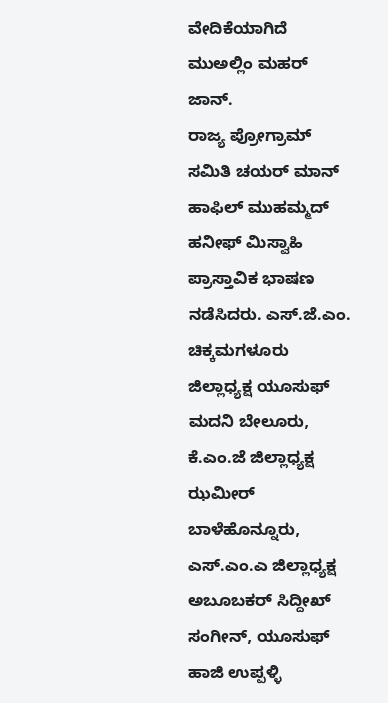ವೇದಿಕೆಯಾಗಿದೆ ಮುಅಲ್ಲಿಂ ಮಹರ್ ಜಾನ್.
ರಾಜ್ಯ ಪ್ರೋಗ್ರಾಮ್ ಸಮಿತಿ ಚಯರ್ ಮಾನ್ ಹಾಫಿಲ್ ಮುಹಮ್ಮದ್ ಹನೀಫ್ ಮಿಸ್ವಾಹಿ ಪ್ರಾಸ್ತಾವಿಕ ಭಾಷಣ ನಡೆಸಿದರು. ಎಸ್.ಜೆ.ಎಂ. ಚಿಕ್ಕಮಗಳೂರು ಜಿಲ್ಲಾಧ್ಯಕ್ಷ ಯೂಸುಫ್ ಮದನಿ ಬೇಲೂರು, ಕೆ.ಎಂ.ಜೆ ಜಿಲ್ಲಾಧ್ಯಕ್ಷ ಝಮೀರ್ ಬಾಳೆಹೊನ್ನೂರು, ಎಸ್.ಎಂ.ಎ ಜಿಲ್ಲಾಧ್ಯಕ್ಷ ಅಬೂಬಕರ್ ಸಿದ್ದೀಖ್ ಸಂಗೀನ್, ಯೂಸುಫ್ ಹಾಜಿ ಉಪ್ಪಳ್ಳಿ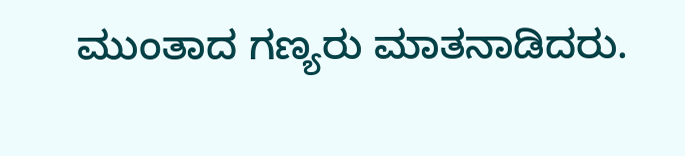ಮುಂತಾದ ಗಣ್ಯರು ಮಾತನಾಡಿದರು.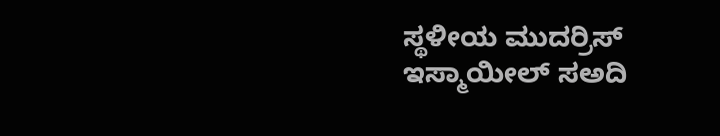ಸ್ಥಳೀಯ ಮುದರ್ರಿಸ್ ಇಸ್ಮಾಯೀಲ್ ಸಅದಿ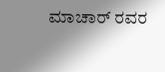ಮಾಚಾರ್ ರವರ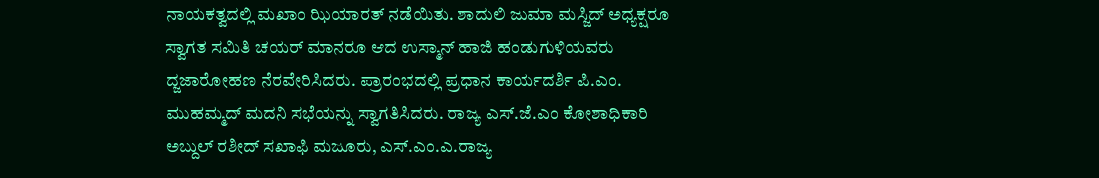ನಾಯಕತ್ವದಲ್ಲಿ ಮಖಾಂ ಝಿಯಾರತ್ ನಡೆಯಿತು. ಶಾದುಲಿ ಜುಮಾ ಮಸ್ಜಿದ್ ಅಧ್ಯಕ್ಷರೂ ಸ್ವಾಗತ ಸಮಿತಿ ಚಯರ್ ಮಾನರೂ ಆದ ಉಸ್ಮಾನ್ ಹಾಜಿ ಹಂಡುಗುಳಿಯವರು ದ್ಜಜಾರೋಹಣ ನೆರವೇರಿಸಿದರು. ಪ್ರಾರಂಭದಲ್ಲಿ ಪ್ರಧಾನ ಕಾರ್ಯದರ್ಶಿ ಪಿ.ಎಂ. ಮುಹಮ್ಮದ್ ಮದನಿ ಸಭೆಯನ್ನು ಸ್ವಾಗತಿಸಿದರು. ರಾಜ್ಯ ಎಸ್.ಜೆ.ಎಂ ಕೋಶಾಧಿಕಾರಿ ಅಬ್ದುಲ್ ರಶೀದ್ ಸಖಾಫಿ ಮಜೂರು, ಎಸ್.ಎಂ.ಎ.ರಾಜ್ಯ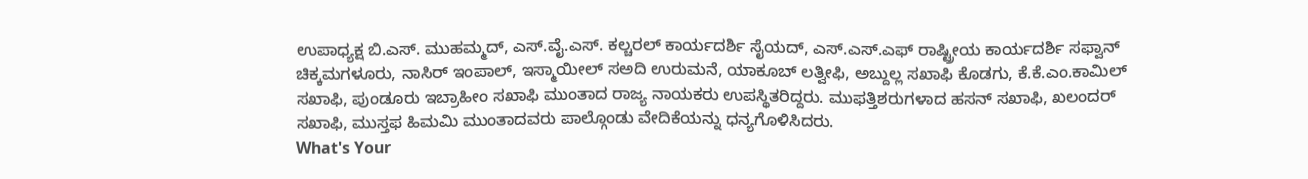ಉಪಾಧ್ಯಕ್ಷ ಬಿ.ಎಸ್. ಮುಹಮ್ಮದ್, ಎಸ್.ವೈ.ಎಸ್. ಕಲ್ಚರಲ್ ಕಾರ್ಯದರ್ಶಿ ಸೈಯದ್, ಎಸ್.ಎಸ್.ಎಫ್ ರಾಷ್ಟ್ರೀಯ ಕಾರ್ಯದರ್ಶಿ ಸಫ್ವಾನ್ ಚಿಕ್ಕಮಗಳೂರು, ನಾಸಿರ್ ಇಂಪಾಲ್, ಇಸ್ಮಾಯೀಲ್ ಸಅದಿ ಉರುಮನೆ, ಯಾಕೂಬ್ ಲತ್ವೀಫಿ, ಅಬ್ದುಲ್ಲ ಸಖಾಫಿ ಕೊಡಗು, ಕೆ.ಕೆ.ಎಂ.ಕಾಮಿಲ್ ಸಖಾಫಿ, ಪುಂಡೂರು ಇಬ್ರಾಹೀಂ ಸಖಾಫಿ ಮುಂತಾದ ರಾಜ್ಯ ನಾಯಕರು ಉಪಸ್ಥಿತರಿದ್ದರು. ಮುಫತ್ತಿಶರುಗಳಾದ ಹಸನ್ ಸಖಾಫಿ, ಖಲಂದರ್ ಸಖಾಫಿ, ಮುಸ್ತಫ ಹಿಮಮಿ ಮುಂತಾದವರು ಪಾಲ್ಗೊಂಡು ವೇದಿಕೆಯನ್ನು ಧನ್ಯಗೊಳಿಸಿದರು.
What's Your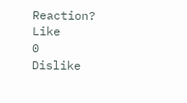Reaction?
Like
0
Dislike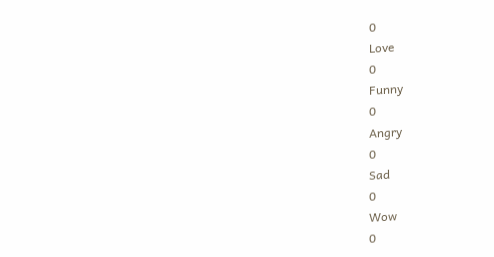0
Love
0
Funny
0
Angry
0
Sad
0
Wow
0